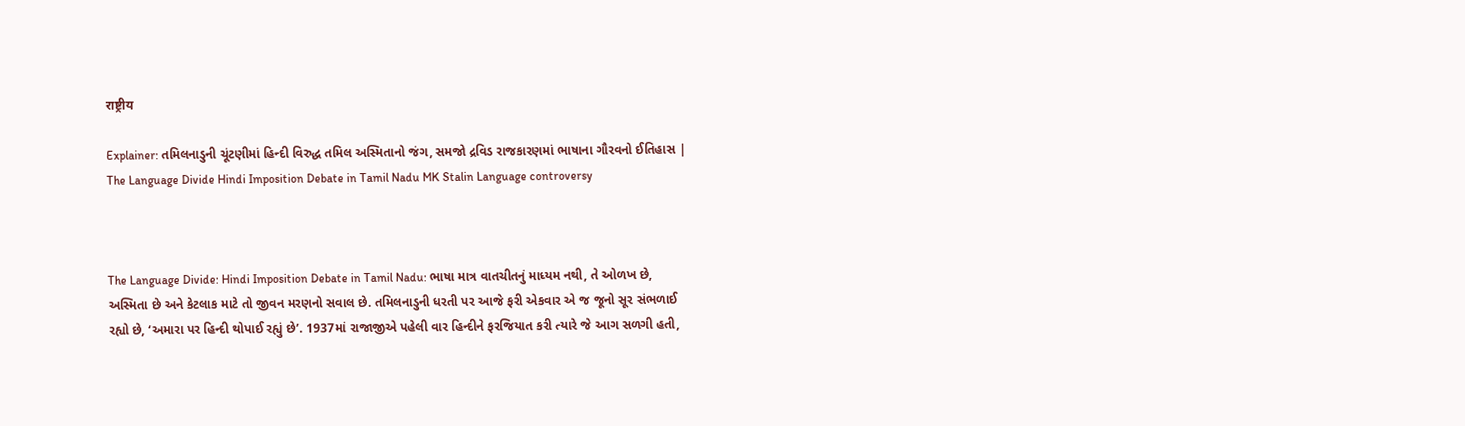राष्ट्रीय

Explainer: તમિલનાડુની ચૂંટણીમાં હિન્દી વિરુદ્ધ તમિલ અસ્મિતાનો જંગ, સમજો દ્રવિડ રાજકારણમાં ભાષાના ગૌરવનો ઈતિહાસ | The Language Divide Hindi Imposition Debate in Tamil Nadu MK Stalin Language controversy



The Language Divide: Hindi Imposition Debate in Tamil Nadu: ભાષા માત્ર વાતચીતનું માધ્યમ નથી, તે ઓળખ છે, અસ્મિતા છે અને કેટલાક માટે તો જીવન મરણનો સવાલ છે. તમિલનાડુની ધરતી પર આજે ફરી એકવાર એ જ જૂનો સૂર સંભળાઈ રહ્યો છે, ‘અમારા પર હિન્દી થોપાઈ રહ્યું છે’. 1937માં રાજાજીએ પહેલી વાર હિન્દીને ફરજિયાત કરી ત્યારે જે આગ સળગી હતી,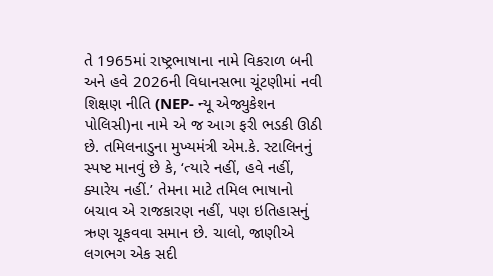તે 1965માં રાષ્ટ્રભાષાના નામે વિકરાળ બની અને હવે 2026ની વિધાનસભા ચૂંટણીમાં નવી શિક્ષણ નીતિ (NEP- ન્યૂ એજ્યુકેશન પોલિસી)ના નામે એ જ આગ ફરી ભડકી ઊઠી છે. તમિલનાડુના મુખ્યમંત્રી એમ.કે. સ્ટાલિનનું સ્પષ્ટ માનવું છે કે, ‘ત્યારે નહીં, હવે નહીં, ક્યારેય નહીં.’ તેમના માટે તમિલ ભાષાનો બચાવ એ રાજકારણ નહીં, પણ ઇતિહાસનું ઋણ ચૂકવવા સમાન છે. ચાલો, જાણીએ લગભગ એક સદી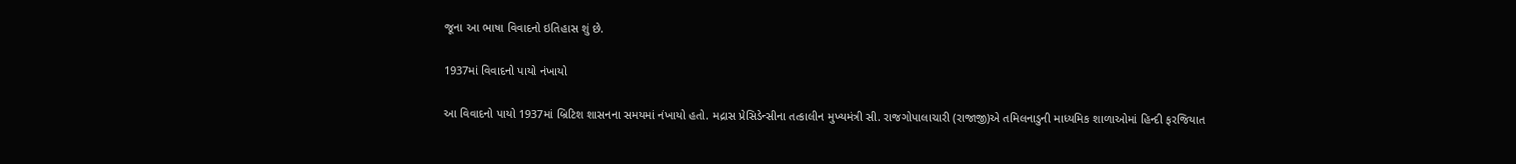જૂના આ ભાષા વિવાદનો ઇતિહાસ શું છે.

1937માં વિવાદનો પાયો નંખાયો

આ વિવાદનો પાયો 1937માં બ્રિટિશ શાસનના સમયમાં નંખાયો હતો. મદ્રાસ પ્રેસિડેન્સીના તત્કાલીન મુખ્યમંત્રી સી. રાજગોપાલાચારી (રાજાજી)એ તમિલનાડુની માધ્યમિક શાળાઓમાં હિન્દી ફરજિયાત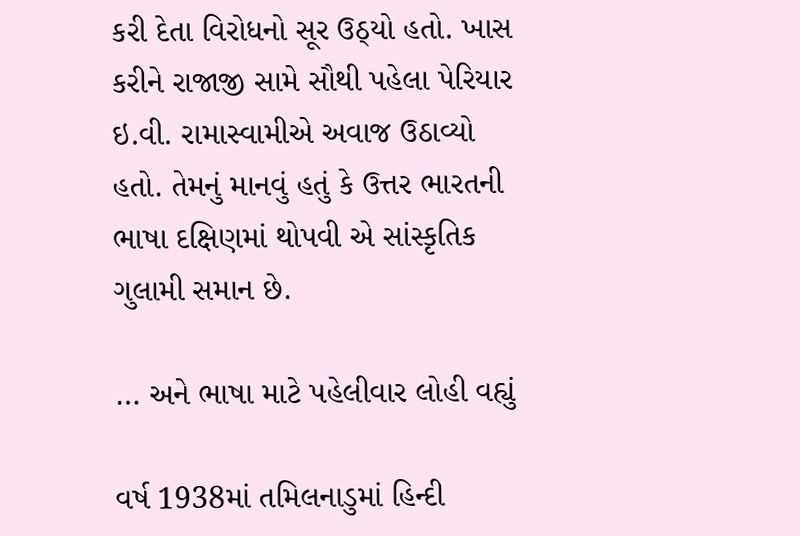કરી દેતા વિરોધનો સૂર ઉઠ્યો હતો. ખાસ કરીને રાજાજી સામે સૌથી પહેલા પેરિયાર ઇ.વી. રામાસ્વામીએ અવાજ ઉઠાવ્યો હતો. તેમનું માનવું હતું કે ઉત્તર ભારતની ભાષા દક્ષિણમાં થોપવી એ સાંસ્કૃતિક ગુલામી સમાન છે.

… અને ભાષા માટે પહેલીવાર લોહી વહ્યું

વર્ષ 1938માં તમિલનાડુમાં હિન્દી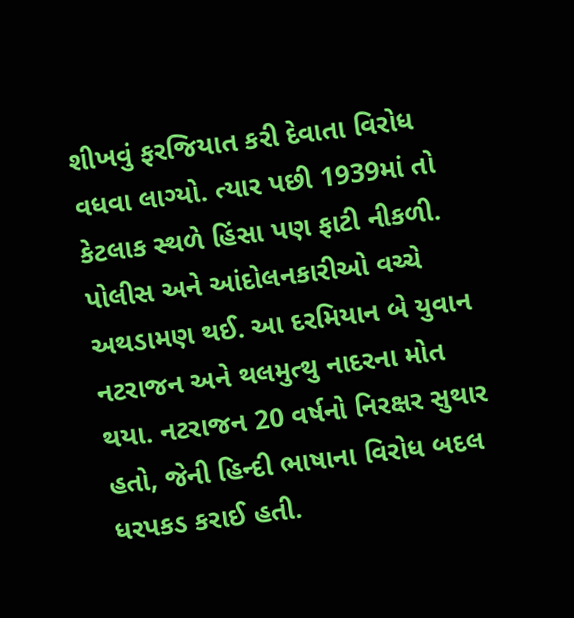શીખવું ફરજિયાત કરી દેવાતા વિરોધ વધવા લાગ્યો. ત્યાર પછી 1939માં તો કેટલાક સ્થળે હિંસા પણ ફાટી નીકળી. પોલીસ અને આંદોલનકારીઓ વચ્ચે અથડામણ થઈ. આ દરમિયાન બે યુવાન નટરાજન અને થલમુત્થુ નાદરના મોત થયા. નટરાજન 20 વર્ષનો નિરક્ષર સુથાર હતો, જેની હિન્દી ભાષાના વિરોધ બદલ ધરપકડ કરાઈ હતી.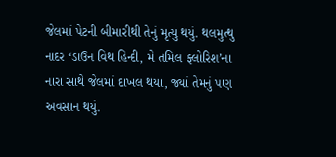જેલમાં પેટની બીમારીથી તેનું મૃત્યુ થયું. થલમુત્થુ નાદર ‘ડાઉન વિથ હિન્દી, મે તમિલ ફ્લોરિશ’ના નારા સાથે જેલમાં દાખલ થયા, જ્યાં તેમનું પણ અવસાન થયું.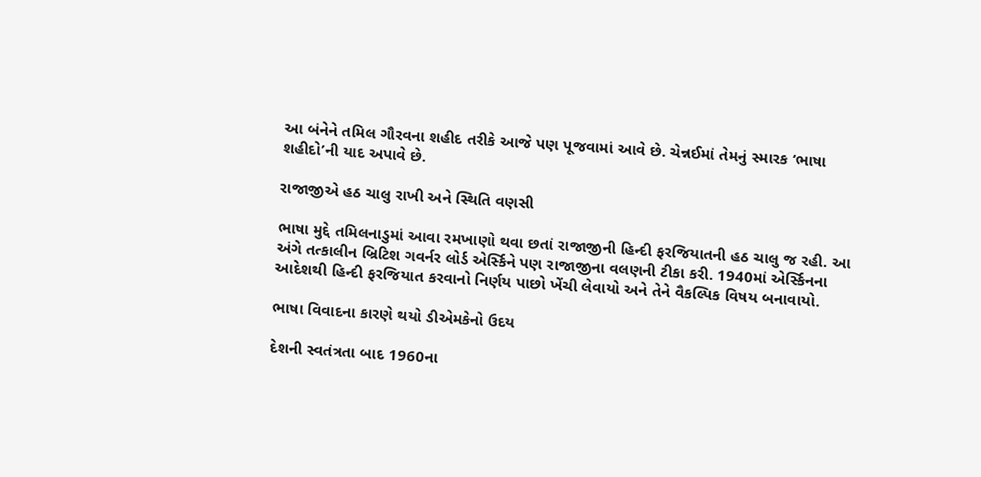આ બંનેને તમિલ ગૌરવના શહીદ તરીકે આજે પણ પૂજવામાં આવે છે. ચેન્નઈમાં તેમનું સ્મારક ‘ભાષા શહીદો’ની યાદ અપાવે છે.

રાજાજીએ હઠ ચાલુ રાખી અને સ્થિતિ વણસી

ભાષા મુદ્દે તમિલનાડુમાં આવા રમખાણો થવા છતાં રાજાજીની હિન્દી ફરજિયાતની હઠ ચાલુ જ રહી. આ અંગે તત્કાલીન બ્રિટિશ ગવર્નર લોર્ડ એર્સ્કિને પણ રાજાજીના વલણની ટીકા કરી. 1940માં એર્સ્કિનના આદેશથી હિન્દી ફરજિયાત કરવાનો નિર્ણય પાછો ખેંચી લેવાયો અને તેને વૈકલ્પિક વિષય બનાવાયો.

ભાષા વિવાદના કારણે થયો ડીએમકેનો ઉદય

દેશની સ્વતંત્રતા બાદ 1960ના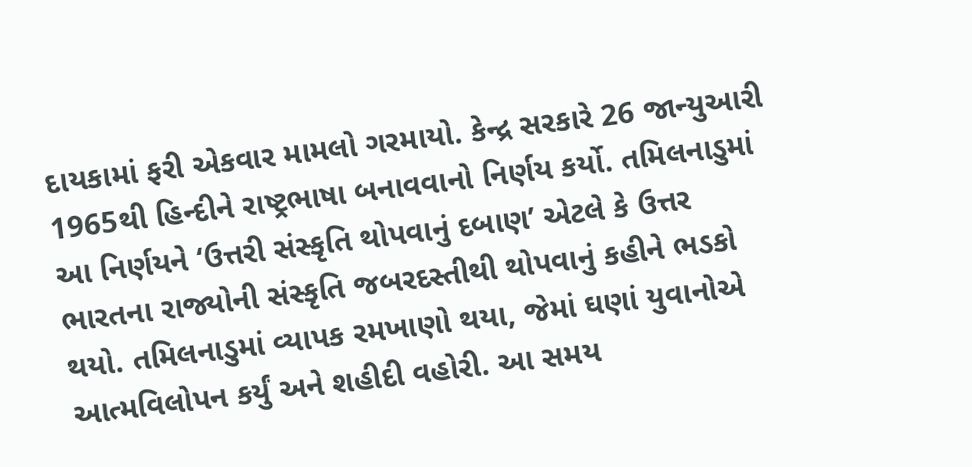દાયકામાં ફરી એકવાર મામલો ગરમાયો. કેન્દ્ર સરકારે 26 જાન્યુઆરી 1965થી હિન્દીને રાષ્ટ્રભાષા બનાવવાનો નિર્ણય કર્યો. તમિલનાડુમાં આ નિર્ણયને ‘ઉત્તરી સંસ્કૃતિ થોપવાનું દબાણ’ એટલે કે ઉત્તર ભારતના રાજ્યોની સંસ્કૃતિ જબરદસ્તીથી થોપવાનું કહીને ભડકો થયો. તમિલનાડુમાં વ્યાપક રમખાણો થયા, જેમાં ઘણાં યુવાનોએ આત્મવિલોપન કર્યું અને શહીદી વહોરી. આ સમય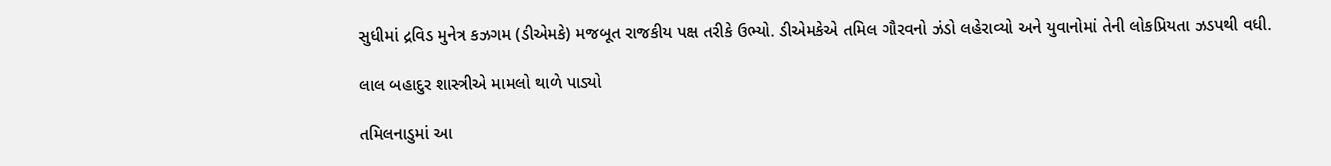સુધીમાં દ્રવિડ મુનેત્ર કઝગમ (ડીએમકે) મજબૂત રાજકીય પક્ષ તરીકે ઉભ્યો. ડીએમકેએ તમિલ ગૌરવનો ઝંડો લહેરાવ્યો અને યુવાનોમાં તેની લોકપ્રિયતા ઝડપથી વધી.

લાલ બહાદુર શાસ્ત્રીએ મામલો થાળે પાડ્યો

તમિલનાડુમાં આ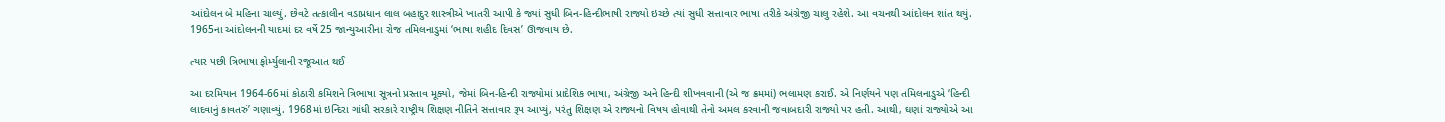આંદોલન બે મહિના ચાલ્યું. છેવટે તત્કાલીન વડાપ્રધાન લાલ બહાદુર શાસ્ત્રીએ ખાતરી આપી કે જ્યાં સુધી બિન-હિન્દીભાષી રાજ્યો ઇચ્છે ત્યાં સુધી સત્તાવાર ભાષા તરીકે અંગ્રેજી ચાલુ રહેશે. આ વચનથી આંદોલન શાંત થયું. 1965ના આંદોલનની યાદમાં દર વર્ષે 25 જાન્યુઆરીના રોજ તમિલનાડુમાં ‘ભાષા શહીદ દિવસ’ ઊજવાય છે.

ત્યાર પછી ત્રિભાષા ફોર્મ્યુલાની રજૂઆત થઈ

આ દરમિયાન 1964-66માં કોઠારી કમિશને ત્રિભાષા સૂત્રનો પ્રસ્તાવ મૂક્યો, જેમાં બિન-હિન્દી રાજ્યોમાં પ્રાદેશિક ભાષા, અંગ્રેજી અને હિન્દી શીખવવાની (એ જ ક્રમમાં) ભલામણ કરાઈ. એ નિર્ણયને પણ તમિલનાડુએ ‘હિન્દી લાદવાનું કાવતરું’ ગણાવ્યું. 1968માં ઇન્દિરા ગાંધી સરકારે રાષ્ટ્રીય શિક્ષણ નીતિને સત્તાવાર રૂપ આપ્યું, પરંતુ શિક્ષણ એ રાજ્યનો વિષય હોવાથી તેનો અમલ કરવાની જવાબદારી રાજ્યો પર હતી. આથી, ઘણાં રાજ્યોએ આ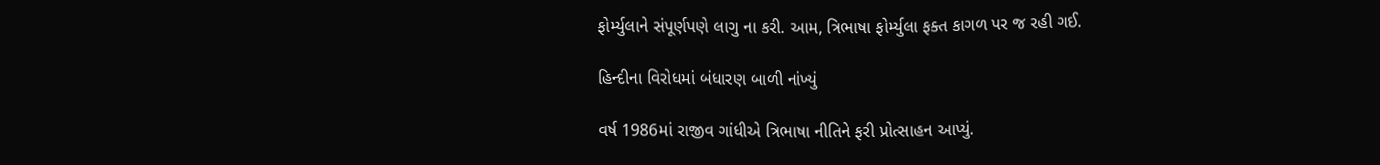ફોર્મ્યુલાને સંપૂર્ણપણે લાગુ ના કરી. આમ, ત્રિભાષા ફોર્મ્યુલા ફક્ત કાગળ પર જ રહી ગઈ.

હિન્દીના વિરોધમાં બંધારણ બાળી નાંખ્યું

વર્ષ 1986માં રાજીવ ગાંધીએ ત્રિભાષા નીતિને ફરી પ્રોત્સાહન આપ્યું.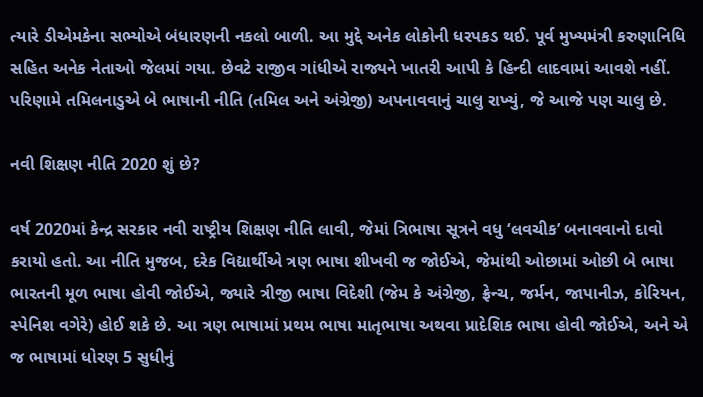ત્યારે ડીએમકેના સભ્યોએ બંધારણની નકલો બાળી. આ મુદ્દે અનેક લોકોની ધરપકડ થઈ. પૂર્વ મુખ્યમંત્રી કરુણાનિધિ સહિત અનેક નેતાઓ જેલમાં ગયા. છેવટે રાજીવ ગાંધીએ રાજ્યને ખાતરી આપી કે હિન્દી લાદવામાં આવશે નહીં. પરિણામે તમિલનાડુએ બે ભાષાની નીતિ (તમિલ અને અંગ્રેજી) અપનાવવાનું ચાલુ રાખ્યું, જે આજે પણ ચાલુ છે.

નવી શિક્ષણ નીતિ 2020 શું છે?

વર્ષ 2020માં કેન્દ્ર સરકાર નવી રાષ્ટ્રીય શિક્ષણ નીતિ લાવી, જેમાં ત્રિભાષા સૂત્રને વધુ ‘લવચીક’ બનાવવાનો દાવો કરાયો હતો. આ નીતિ મુજબ, દરેક વિદ્યાર્થીએ ત્રણ ભાષા શીખવી જ જોઈએ, જેમાંથી ઓછામાં ઓછી બે ભાષા ભારતની મૂળ ભાષા હોવી જોઈએ, જ્યારે ત્રીજી ભાષા વિદેશી (જેમ કે અંગ્રેજી, ફ્રેન્ચ, જર્મન, જાપાનીઝ, કોરિયન, સ્પેનિશ વગેરે) હોઈ શકે છે. આ ત્રણ ભાષામાં પ્રથમ ભાષા માતૃભાષા અથવા પ્રાદેશિક ભાષા હોવી જોઈએ, અને એ જ ભાષામાં ધોરણ 5 સુધીનું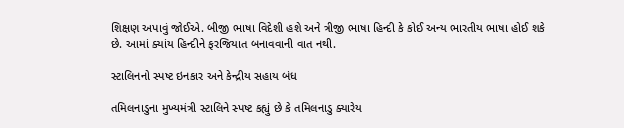શિક્ષણ અપાવું જોઈએ. બીજી ભાષા વિદેશી હશે અને ત્રીજી ભાષા હિન્દી કે કોઈ અન્ય ભારતીય ભાષા હોઈ શકે છે. આમાં ક્યાંય હિન્દીને ફરજિયાત બનાવવાની વાત નથી.

સ્ટાલિનનો સ્પષ્ટ ઇનકાર અને કેન્દ્રીય સહાય બંધ

તમિલનાડુના મુખ્યમંત્રી સ્ટાલિને સ્પષ્ટ કહ્યું છે કે તમિલનાડુ ક્યારેય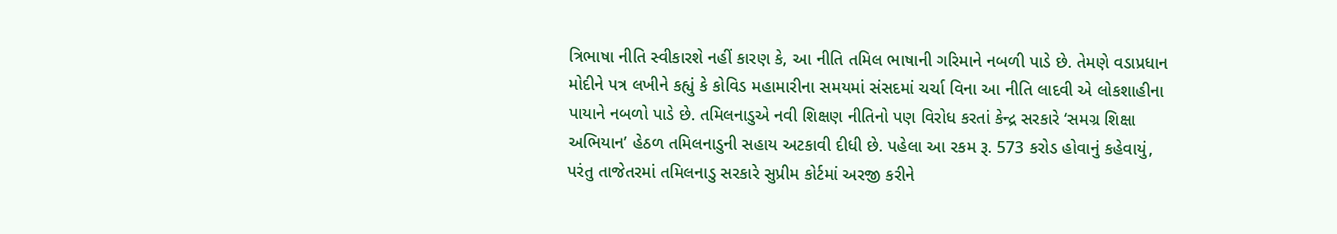ત્રિભાષા નીતિ સ્વીકારશે નહીં કારણ કે, આ નીતિ તમિલ ભાષાની ગરિમાને નબળી પાડે છે. તેમણે વડાપ્રધાન મોદીને પત્ર લખીને કહ્યું કે કોવિડ મહામારીના સમયમાં સંસદમાં ચર્ચા વિના આ નીતિ લાદવી એ લોકશાહીના પાયાને નબળો પાડે છે. તમિલનાડુએ નવી શિક્ષણ નીતિનો પણ વિરોધ કરતાં કેન્દ્ર સરકારે ‘સમગ્ર શિક્ષા અભિયાન’ હેઠળ તમિલનાડુની સહાય અટકાવી દીધી છે. પહેલા આ રકમ રૂ. 573 કરોડ હોવાનું કહેવાયું, પરંતુ તાજેતરમાં તમિલનાડુ સરકારે સુપ્રીમ કોર્ટમાં અરજી કરીને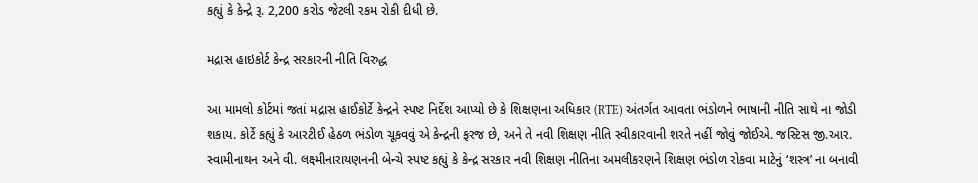કહ્યું કે કેન્દ્રે રૂ. 2,200 કરોડ જેટલી રકમ રોકી દીધી છે.

મદ્રાસ હાઇકોર્ટ કેન્દ્ર સરકારની નીતિ વિરુદ્ધ

આ મામલો કોર્ટમાં જતાં મદ્રાસ હાઈકોર્ટે કેન્દ્રને સ્પષ્ટ નિર્દેશ આપ્યો છે કે શિક્ષણના અધિકાર (RTE) અંતર્ગત આવતા ભંડોળને ભાષાની નીતિ સાથે ના જોડી શકાય. કોર્ટે કહ્યું કે આરટીઈ હેઠળ ભંડોળ ચૂકવવું એ કેન્દ્રની ફરજ છે, અને તે નવી શિક્ષણ નીતિ સ્વીકારવાની શરતે નહીં જોવું જોઈએ. જસ્ટિસ જી.આર. સ્વામીનાથન અને વી. લક્ષ્મીનારાયણનની બેન્ચે સ્પષ્ટ કહ્યું કે કેન્દ્ર સરકાર નવી શિક્ષણ નીતિના અમલીકરણને શિક્ષણ ભંડોળ રોકવા માટેનું ‘શસ્ત્ર’ ના બનાવી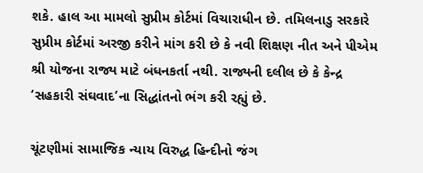શકે. હાલ આ મામલો સુપ્રીમ કોર્ટમાં વિચારાધીન છે. તમિલનાડુ સરકારે સુપ્રીમ કોર્ટમાં અરજી કરીને માંગ કરી છે કે નવી શિક્ષણ નીત અને પીએમ શ્રી યોજના રાજ્ય માટે બંધનકર્તા નથી. રાજ્યની દલીલ છે કે કેન્દ્ર ‘સહકારી સંઘવાદ’ના સિદ્ધાંતનો ભંગ કરી રહ્યું છે.

ચૂંટણીમાં સામાજિક ન્યાય વિરુદ્ધ હિન્દીનો જંગ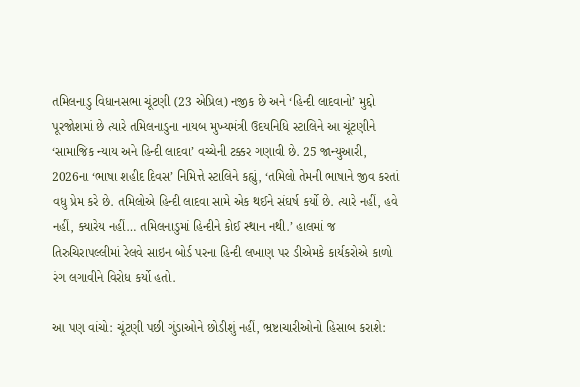તમિલનાડુ વિધાનસભા ચૂંટણી (23 એપ્રિલ) નજીક છે અને ‘હિન્દી લાદવાનો’ મુદ્દો પૂરજોશમાં છે ત્યારે તમિલનાડુના નાયબ મુખ્યમંત્રી ઉદયનિધિ સ્ટાલિને આ ચૂંટણીને ‘સામાજિક ન્યાય અને હિન્દી લાદવા’ વચ્ચેની ટક્કર ગણાવી છે. 25 જાન્યુઆરી, 2026ના ‘ભાષા શહીદ દિવસ’ નિમિત્તે સ્ટાલિને કહ્યું, ‘તમિલો તેમની ભાષાને જીવ કરતાં વધુ પ્રેમ કરે છે. તમિલોએ હિન્દી લાદવા સામે એક થઈને સંઘર્ષ કર્યો છે. ત્યારે નહીં, હવે નહીં, ક્યારેય નહીં… તમિલનાડુમાં હિન્દીને કોઈ સ્થાન નથી.’ હાલમાં જ તિરુચિરાપલ્લીમાં રેલવે સાઇન બોર્ડ પરના હિન્દી લખાણ પર ડીએમકે કાર્યકરોએ કાળો રંગ લગાવીને વિરોધ કર્યો હતો.

આ પણ વાંચો: ચૂંટણી પછી ગુંડાઓને છોડીશું નહીં, ભ્રષ્ટાચારીઓનો હિસાબ કરાશે: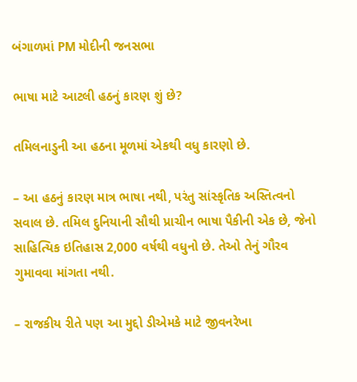બંગાળમાં PM મોદીની જનસભા

ભાષા માટે આટલી હઠનું કારણ શું છે?

તમિલનાડુની આ હઠના મૂળમાં એકથી વધુ કારણો છે.

– આ હઠનું કારણ માત્ર ભાષા નથી, પરંતુ સાંસ્કૃતિક અસ્તિત્વનો સવાલ છે. તમિલ દુનિયાની સૌથી પ્રાચીન ભાષા પૈકીની એક છે, જેનો સાહિત્યિક ઇતિહાસ 2,000 વર્ષથી વધુનો છે. તેઓ તેનું ગૌરવ ગુમાવવા માંગતા નથી.

– રાજકીય રીતે પણ આ મુદ્દો ડીએમકે માટે જીવનરેખા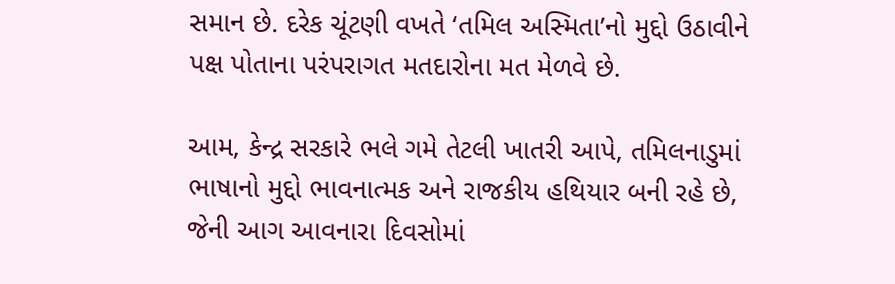સમાન છે. દરેક ચૂંટણી વખતે ‘તમિલ અસ્મિતા’નો મુદ્દો ઉઠાવીને પક્ષ પોતાના પરંપરાગત મતદારોના મત મેળવે છે.

આમ, કેન્દ્ર સરકારે ભલે ગમે તેટલી ખાતરી આપે, તમિલનાડુમાં ભાષાનો મુદ્દો ભાવનાત્મક અને રાજકીય હથિયાર બની રહે છે, જેની આગ આવનારા દિવસોમાં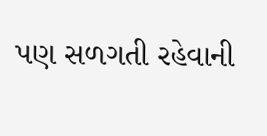પણ સળગતી રહેવાની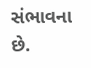સંભાવના છે.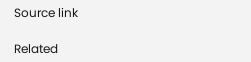Source link

Related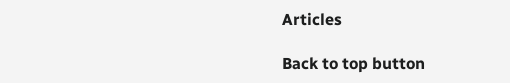Articles

Back to top button